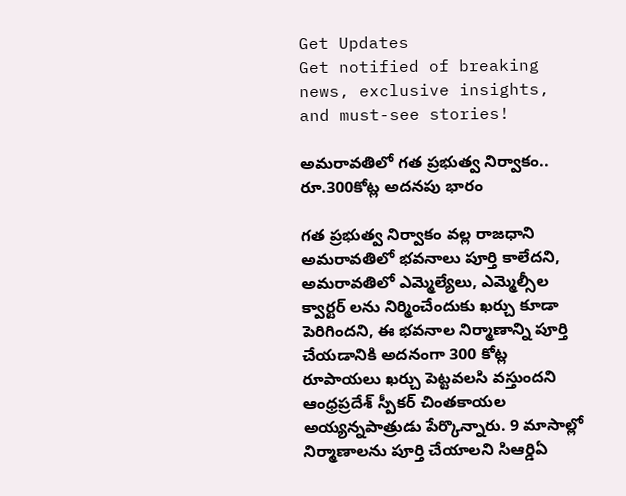Get Updates
Get notified of breaking news, exclusive insights, and must-see stories!

అమరావతిలో గత ప్రభుత్వ నిర్వాకం.. రూ.300కోట్ల అదనపు భారం

గత ప్రభుత్వ నిర్వాకం వల్ల రాజధాని అమరావతిలో భవనాలు పూర్తి కాలేదని, అమరావతిలో ఎమ్మెల్యేలు, ఎమ్మెల్సీల క్వార్టర్ లను నిర్మించేందుకు ఖర్చు కూడా పెరిగిందని, ఈ భవనాల నిర్మాణాన్ని పూర్తి చేయడానికి అదనంగా 300 కోట్ల రూపాయలు ఖర్చు పెట్టవలసి వస్తుందని ఆంధ్రప్రదేశ్ స్పీకర్ చింతకాయల అయ్యన్నపాత్రుడు పేర్కొన్నారు. 9 మాసాల్లో నిర్మాణాలను పూర్తి చేయాలని సిఆర్డిఏ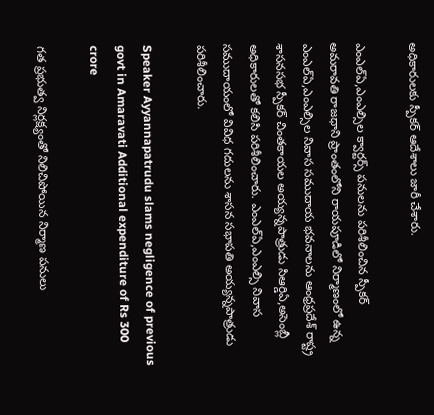అధికారులకు స్పీకర్ ఆదేశాలు జారీ చేశారు.

ఎంఎల్ఏ,ఎంఎల్సిల క్వార్టర్స్ పనులను పరిశీలించిన స్పీకర్
అమరావతి రాజధాని ప్రాంతంలోని రాయపూడిలో నిర్మాణంలో ఉన్న ఎంఎల్ఏ,ఎంఎల్సిల నివాస సముదాయ భవనాలను ఆంధ్రప్రదేశ్ రాష్ట్ర శాసనసభ స్పీకర్ చింతకాయల అయ్యన్నపాత్రుడు సిఆర్డిఏ,అసెంబ్లీ అధికారులతో కలిసి పరిశీలించారు. ఎంఎల్ఏ,ఎంఎల్సి నివాస సముదాయంలో వివిధ గదులను శాసన సభాపతి అయ్యన్నపాత్రుడు పరిశీలించారు.

Speaker Ayyannapatrudu slams negligence of previous govt in Amaravati Additional expenditure of Rs 300 crore

గత ప్రభుత్వ నిర్లక్ష్యంతో నిలిచిపోయిన నిర్మాణ పనులు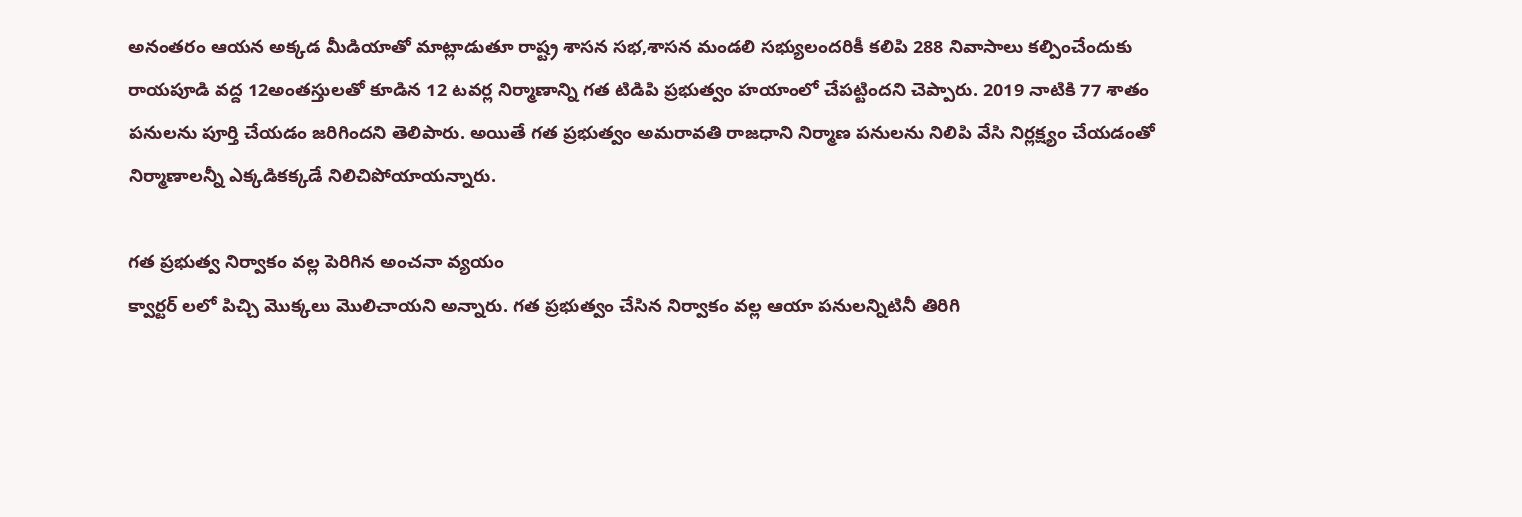అనంతరం ఆయన అక్కడ మీడియాతో మాట్లాడుతూ రాష్ట్ర శాసన సభ,శాసన మండలి సభ్యులందరికీ కలిపి 288 నివాసాలు కల్పించేందుకు రాయపూడి వద్ద 12అంతస్తులతో కూడిన 12 టవర్ల నిర్మాణాన్ని గత టిడిపి ప్రభుత్వం హయాంలో చేపట్టిందని చెప్పారు. 2019 నాటికి 77 శాతం పనులను పూర్తి చేయడం జరిగిందని తెలిపారు. అయితే గత ప్రభుత్వం అమరావతి రాజధాని నిర్మాణ పనులను నిలిపి వేసి నిర్లక్ష్యం చేయడంతో నిర్మాణాలన్నీ ఎక్కడికక్కడే నిలిచిపోయాయన్నారు.

గత ప్రభుత్వ నిర్వాకం వల్ల పెరిగిన అంచనా వ్యయం
క్వార్టర్ లలో పిచ్చి మొక్కలు మొలిచాయని అన్నారు. గత ప్రభుత్వం చేసిన నిర్వాకం వల్ల ఆయా పనులన్నిటినీ తిరిగి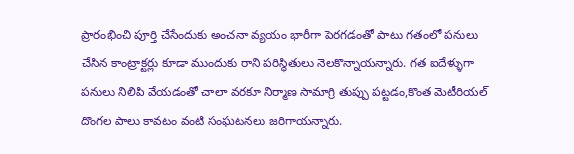ప్రారంభించి పూర్తి చేసేందుకు అంచనా వ్యయం భారీగా పెరగడంతో పాటు గతంలో పనులు చేసిన కాంట్రాక్టర్లు కూడా ముందుకు రాని పరిస్థితులు నెలకొన్నాయన్నారు. గత ఐదేళ్ళుగా పనులు నిలిపి వేయడంతో చాలా వరకూ నిర్మాణ సామాగ్రి తుప్పు పట్టడం,కొంత మెటీరియల్ దొంగల పాలు కావటం వంటి సంఘటనలు జరిగాయన్నారు.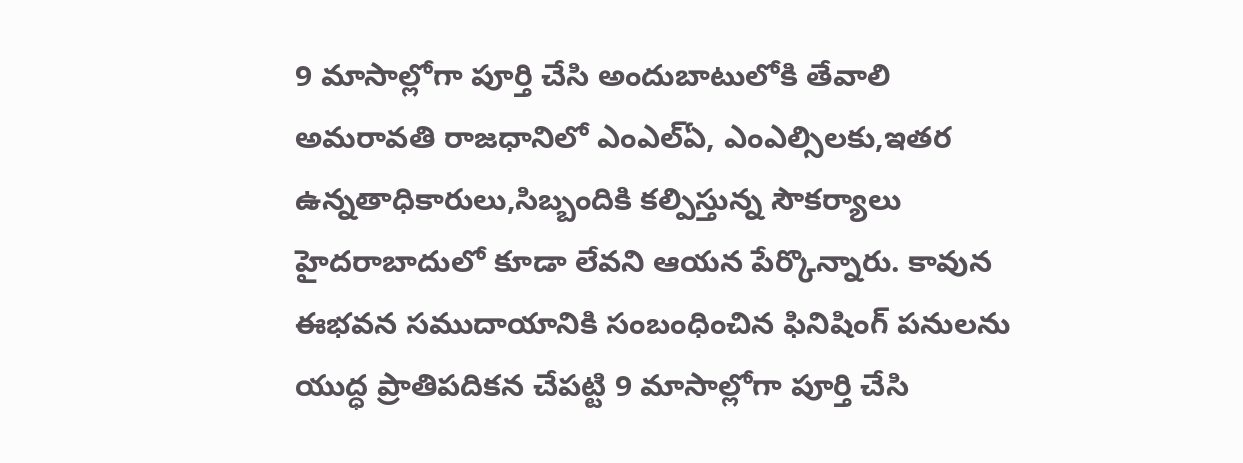9 మాసాల్లోగా పూర్తి చేసి అందుబాటులోకి తేవాలి
అమరావతి రాజధానిలో ఎంఎల్ఏ, ఎంఎల్సిలకు,ఇతర ఉన్నతాధికారులు,సిబ్బందికి కల్పిస్తున్న సౌకర్యాలు హైదరాబాదులో కూడా లేవని ఆయన పేర్కొన్నారు. కావున ఈభవన సముదాయానికి సంబంధించిన ఫినిషింగ్ పనులను యుద్ధ ప్రాతిపదికన చేపట్టి 9 మాసాల్లోగా పూర్తి చేసి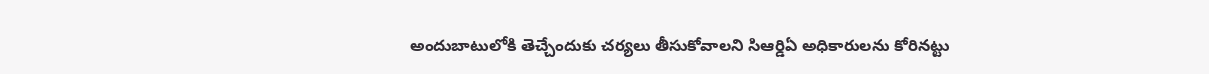అందుబాటులోకి తెచ్చేందుకు చర్యలు తీసుకోవాలని సిఆర్డిఏ అధికారులను కోరినట్టు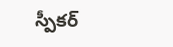స్పీకర్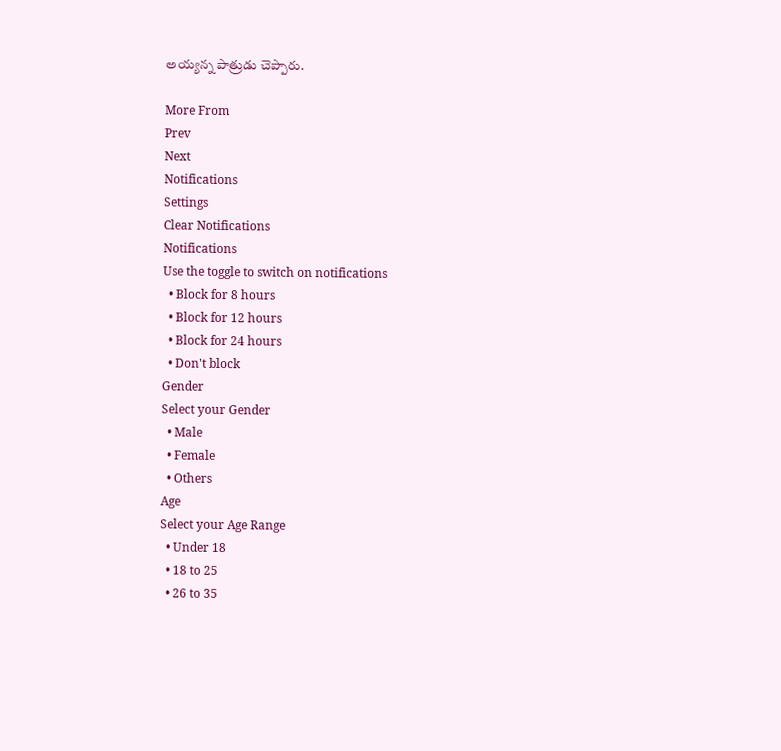అయ్యన్న పాత్రుడు చెప్పారు.

More From
Prev
Next
Notifications
Settings
Clear Notifications
Notifications
Use the toggle to switch on notifications
  • Block for 8 hours
  • Block for 12 hours
  • Block for 24 hours
  • Don't block
Gender
Select your Gender
  • Male
  • Female
  • Others
Age
Select your Age Range
  • Under 18
  • 18 to 25
  • 26 to 35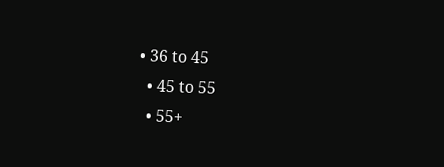• 36 to 45
  • 45 to 55
  • 55+